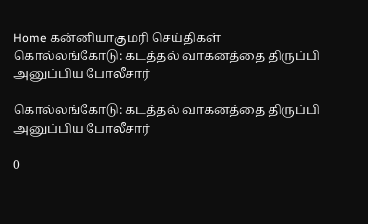Home கன்னியாகுமரி செய்திகள் கொல்லங்கோடு: கடத்தல் வாகனத்தை திருப்பி அனுப்பிய போலீசார்

கொல்லங்கோடு: கடத்தல் வாகனத்தை திருப்பி அனுப்பிய போலீசார்

0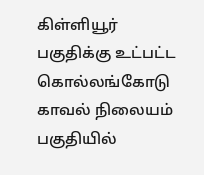கிள்ளியூர் பகுதிக்கு உட்பட்ட கொல்லங்கோடு காவல் நிலையம் பகுதியில்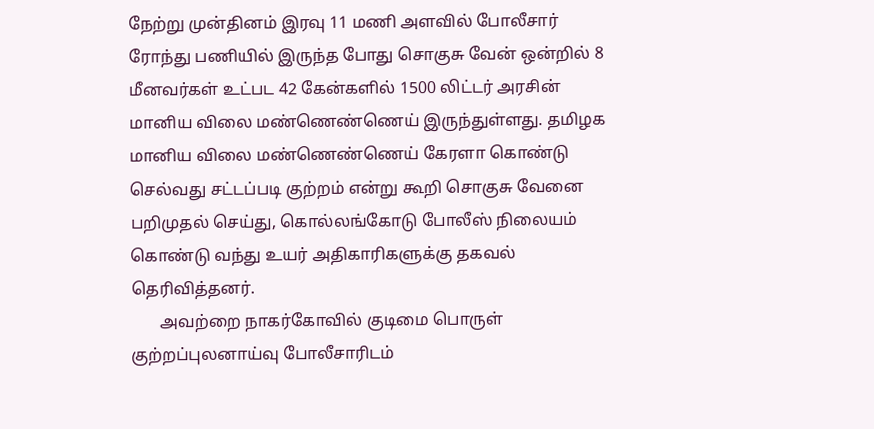நேற்று முன்தினம் இரவு 11 மணி அளவில் போலீசார்  ரோந்து பணியில் இருந்த போது சொகுசு வேன் ஒன்றில் 8 மீனவர்கள் உட்பட 42 கேன்களில் 1500 லிட்டர் அரசின் மானிய விலை மண்ணெண்ணெய் இருந்துள்ளது. தமிழக மானிய விலை மண்ணெண்ணெய் கேரளா கொண்டு செல்வது சட்டப்படி குற்றம் என்று கூறி சொகுசு வேனை பறிமுதல் செய்து, கொல்லங்கோடு போலீஸ் நிலையம் கொண்டு வந்து உயர் அதிகாரிகளுக்கு தகவல் தெரிவித்தனர்.
       அவற்றை நாகர்கோவில் குடிமை பொருள் குற்றப்புலனாய்வு போலீசாரிடம்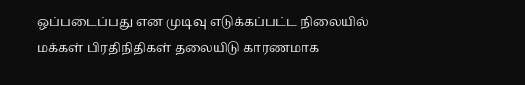ஒப்படைப்பது என முடிவு எடுக்கப்பட்ட நிலையில் மக்கள் பிரதிநிதிகள் தலையிடு காரணமாக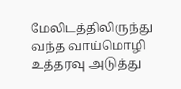மேலிடத்திலிருந்து வந்த வாய்மொழி உத்தரவு அடுத்து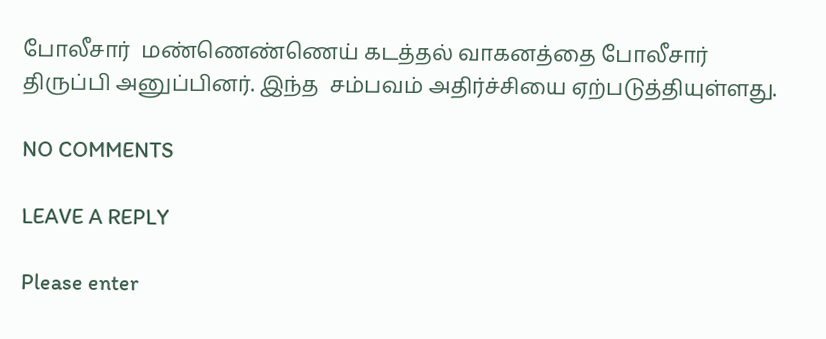போலீசார்  மண்ணெண்ணெய் கடத்தல் வாகனத்தை போலீசார் திருப்பி அனுப்பினர். இந்த  சம்பவம் அதிர்ச்சியை ஏற்படுத்தியுள்ளது.

NO COMMENTS

LEAVE A REPLY

Please enter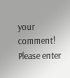your comment!
Please enter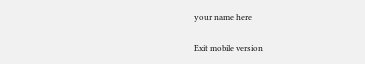your name here

Exit mobile version